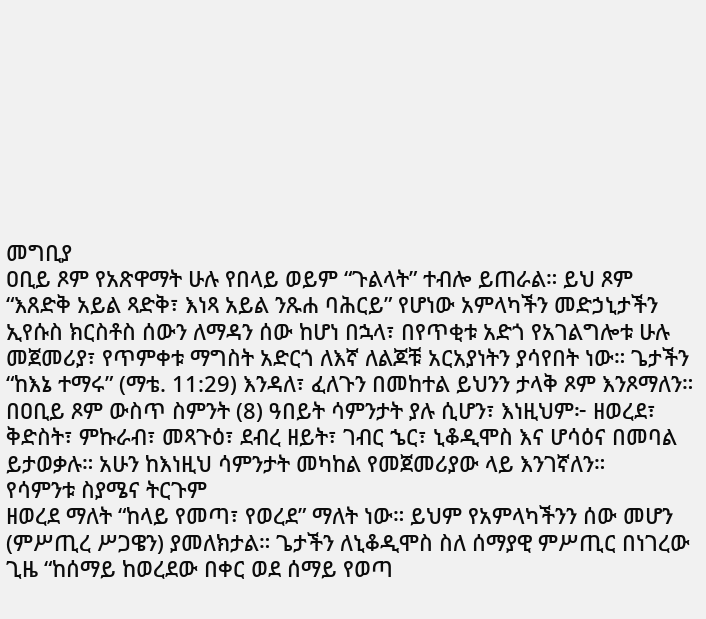መግቢያ
ዐቢይ ጾም የአጽዋማት ሁሉ የበላይ ወይም “ጉልላት” ተብሎ ይጠራል። ይህ ጾም “እጸድቅ አይል ጻድቅ፣ እነጻ አይል ንጹሐ ባሕርይ” የሆነው አምላካችን መድኃኒታችን ኢየሱስ ክርስቶስ ሰውን ለማዳን ሰው ከሆነ በኋላ፣ በየጥቂቱ አድጎ የአገልግሎቱ ሁሉ መጀመሪያ፣ የጥምቀቱ ማግስት አድርጎ ለእኛ ለልጆቹ አርአያነትን ያሳየበት ነው። ጌታችን “ከእኔ ተማሩ” (ማቴ. 11:29) እንዳለ፣ ፈለጉን በመከተል ይህንን ታላቅ ጾም እንጾማለን። በዐቢይ ጾም ውስጥ ስምንት (8) ዓበይት ሳምንታት ያሉ ሲሆን፣ እነዚህም፦ ዘወረደ፣ ቅድስት፣ ምኩራብ፣ መጻጉዕ፣ ደብረ ዘይት፣ ገብር ኄር፣ ኒቆዲሞስ እና ሆሳዕና በመባል ይታወቃሉ። አሁን ከእነዚህ ሳምንታት መካከል የመጀመሪያው ላይ እንገኛለን።
የሳምንቱ ስያሜና ትርጉም
ዘወረደ ማለት “ከላይ የመጣ፣ የወረደ” ማለት ነው። ይህም የአምላካችንን ሰው መሆን (ምሥጢረ ሥጋዌን) ያመለክታል። ጌታችን ለኒቆዲሞስ ስለ ሰማያዊ ምሥጢር በነገረው ጊዜ “ከሰማይ ከወረደው በቀር ወደ ሰማይ የወጣ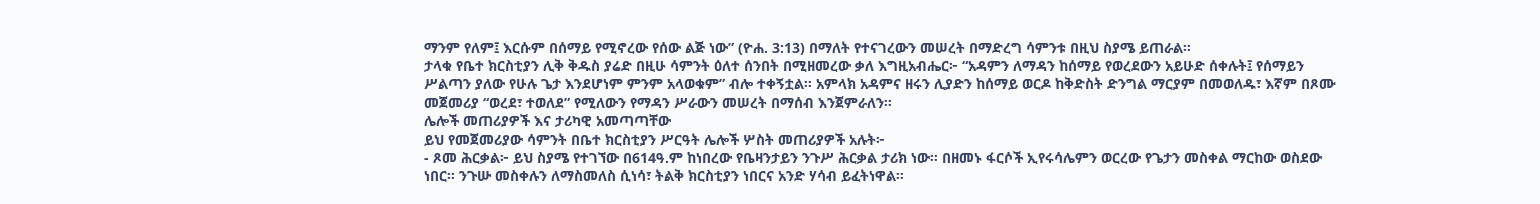ማንም የለም፤ እርሱም በሰማይ የሚኖረው የሰው ልጅ ነው” (ዮሐ. 3:13) በማለት የተናገረውን መሠረት በማድረግ ሳምንቱ በዚህ ስያሜ ይጠራል።
ታላቁ የቤተ ክርስቲያን ሊቅ ቅዱስ ያሬድ በዚሁ ሳምንት ዕለተ ሰንበት በሚዘመረው ቃለ እግዚአብሔር፦ “አዳምን ለማዳን ከሰማይ የወረደውን አይሁድ ሰቀሉት፤ የሰማይን ሥልጣን ያለው የሁሉ ጌታ እንደሆነም ምንም አላወቁም” ብሎ ተቀኝቷል። አምላክ አዳምና ዘሩን ሊያድን ከሰማይ ወርዶ ከቅድስት ድንግል ማርያም በመወለዱ፣ እኛም በጾሙ መጀመሪያ “ወረደ፣ ተወለደ” የሚለውን የማዳን ሥራውን መሠረት በማሰብ እንጀምራለን።
ሌሎች መጠሪያዎች እና ታሪካዊ አመጣጣቸው
ይህ የመጀመሪያው ሳምንት በቤተ ክርስቲያን ሥርዓት ሌሎች ሦስት መጠሪያዎች አሉት፦
- ጾመ ሕርቃል፦ ይህ ስያሜ የተገኘው በ614ዓ.ም ከነበረው የቤዛንታይን ንጉሥ ሕርቃል ታሪክ ነው። በዘመኑ ፋርሶች ኢየሩሳሌምን ወርረው የጌታን መስቀል ማርከው ወስደው ነበር። ንጉሡ መስቀሉን ለማስመለስ ሲነሳ፣ ትልቅ ክርስቲያን ነበርና አንድ ሃሳብ ይፈትነዋል።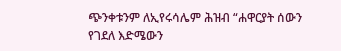ጭንቀቱንም ለኢየሩሳሌም ሕዝብ “ሐዋርያት ሰውን የገደለ እድሜውን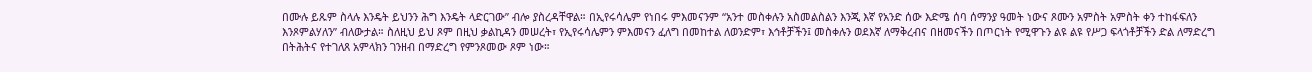በሙሉ ይጹም ስላሉ እንዴት ይህንን ሕግ እንዴት ላድርገው” ብሎ ያስረዳቸዋል። በኢየሩሳሌም የነበሩ ምእመናንም “አንተ መስቀሉን አስመልስልን እንጂ እኛ የአንድ ሰው እድሜ ሰባ ሰማንያ ዓመት ነውና ጾሙን አምስት አምስት ቀን ተከፋፍለን እንጾምልሃለን” ብለውታል። ስለዚህ ይህ ጾም በዚህ ቃልኪዳን መሠረት፣ የኢየሩሳሌምን ምእመናን ፈለግ በመከተል ለወንድም፣ እኅቶቻችን፤ መስቀሉን ወደእኛ ለማቅረብና በዘመናችን በጦርነት የሚዋጉን ልዩ ልዩ የሥጋ ፍላጎቶቻችን ድል ለማድረግ በትሕትና የተገለጸ አምላክን ገንዘብ በማድረግ የምንጾመው ጾም ነው።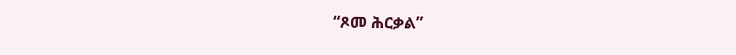“ጾመ ሕርቃል”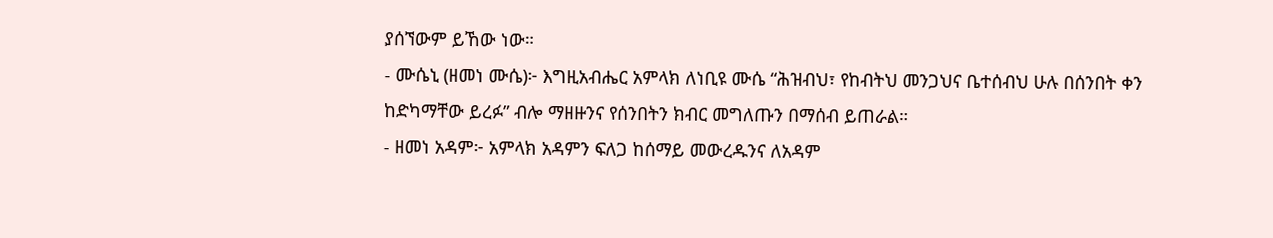ያሰኘውም ይኸው ነው።
- ሙሴኒ (ዘመነ ሙሴ)፦ እግዚአብሔር አምላክ ለነቢዩ ሙሴ “ሕዝብህ፣ የከብትህ መንጋህና ቤተሰብህ ሁሉ በሰንበት ቀን ከድካማቸው ይረፉ” ብሎ ማዘዙንና የሰንበትን ክብር መግለጡን በማሰብ ይጠራል።
- ዘመነ አዳም፦ አምላክ አዳምን ፍለጋ ከሰማይ መውረዱንና ለአዳም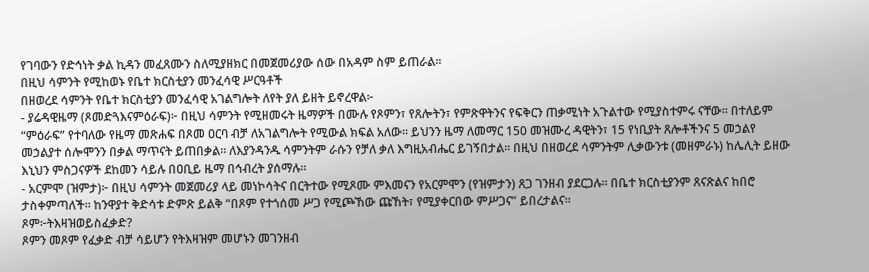የገባውን የድኅነት ቃል ኪዳን መፈጸሙን ስለሚያዘክር በመጀመሪያው ሰው በአዳም ስም ይጠራል።
በዚህ ሳምንት የሚከወኑ የቤተ ክርስቲያን መንፈሳዊ ሥርዓቶች
በዘወረደ ሳምንት የቤተ ክርስቲያን መንፈሳዊ አገልግሎት ለየት ያለ ይዘት ይኖረዋል፦
- ያሬዳዊዜማ (ጾመድጓእናምዕራፍ)፦ በዚህ ሳምንት የሚዘመሩት ዜማዎች በሙሉ የጾምን፣ የጸሎትን፣ የምጽዋትንና የፍቅርን ጠቃሚነት አጉልተው የሚያስተምሩ ናቸው። በተለይም “ምዕራፍ” የተባለው የዜማ መጽሐፍ በጾመ ዐርባ ብቻ ለአገልግሎት የሚውል ክፍል አለው። ይህንን ዜማ ለመማር 150 መዝሙረ ዳዊትን፣ 15 የነቢያት ጸሎቶችንና 5 መኃልየ መኃልያተ ሰሎሞንን በቃል ማጥናት ይጠበቃል። ለእያንዳንዱ ሳምንትም ራሱን የቻለ ቃለ እግዚአብሔር ይገኝበታል። በዚህ በዘወረደ ሳምንትም ሊቃውንቱ (መዘምራኑ) ከሌሊት ይዘው እኒህን ምስጋናዎች ደከመን ሳይሉ በዐቢይ ዜማ በኅብረት ያሰማሉ።
- አርምሞ (ዝምታ)፦ በዚህ ሳምንት መጀመሪያ ላይ መነኮሳትና በርትተው የሚጾሙ ምእመናን የአርምሞን (የዝምታን) ጸጋ ገንዘብ ያደርጋሉ። በቤተ ክርስቲያንም ጸናጽልና ከበሮ ታስቀምጣለች። ከንዋያተ ቅድሳቱ ድምጽ ይልቅ “በጾም የተጎሰመ ሥጋ የሚጮኸው ጩኸት፣ የሚያቀርበው ምሥጋና” ይበረታልና።
ጾም፦ትእዛዝወይስፈቃድ?
ጾምን መጾም የፈቃድ ብቻ ሳይሆን የትእዛዝም መሆኑን መገንዘብ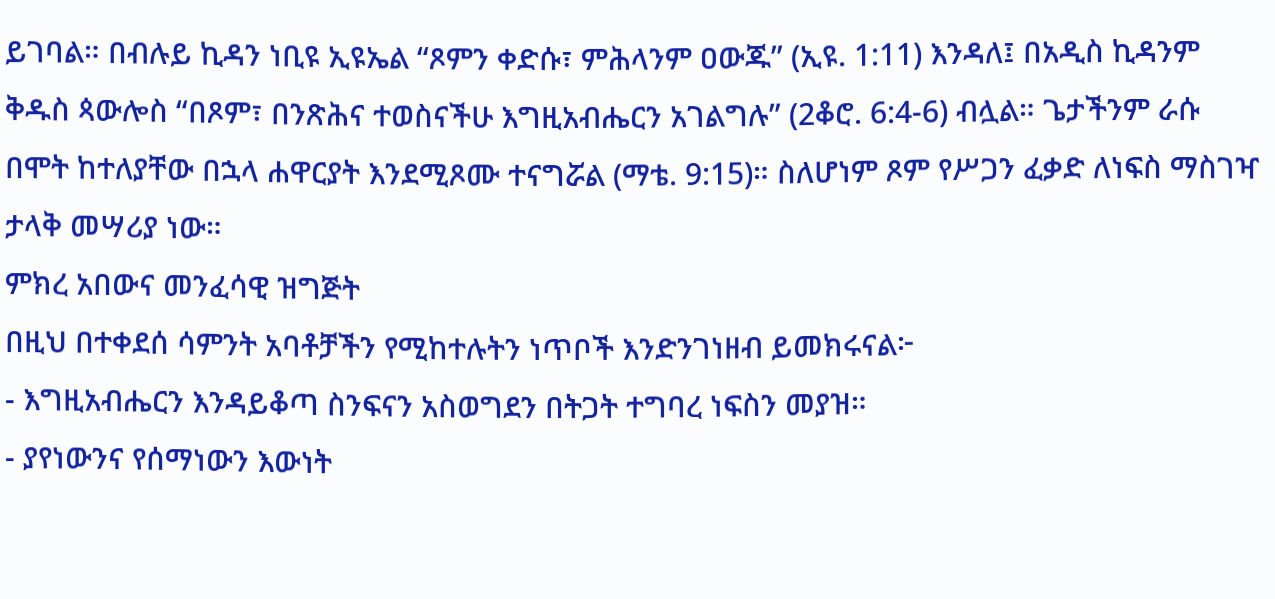ይገባል። በብሉይ ኪዳን ነቢዩ ኢዩኤል “ጾምን ቀድሱ፣ ምሕላንም ዐውጁ” (ኢዩ. 1:11) እንዳለ፤ በአዲስ ኪዳንም ቅዱስ ጳውሎስ “በጾም፣ በንጽሕና ተወስናችሁ እግዚአብሔርን አገልግሉ” (2ቆሮ. 6:4-6) ብሏል። ጌታችንም ራሱ በሞት ከተለያቸው በኋላ ሐዋርያት እንደሚጾሙ ተናግሯል (ማቴ. 9:15)። ስለሆነም ጾም የሥጋን ፈቃድ ለነፍስ ማስገዣ ታላቅ መሣሪያ ነው።
ምክረ አበውና መንፈሳዊ ዝግጅት
በዚህ በተቀደሰ ሳምንት አባቶቻችን የሚከተሉትን ነጥቦች እንድንገነዘብ ይመክሩናል፦
- እግዚአብሔርን እንዳይቆጣ ስንፍናን አስወግደን በትጋት ተግባረ ነፍስን መያዝ።
- ያየነውንና የሰማነውን እውነት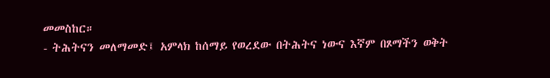መመስከር።
- ትሕትናን መለማመድ፤ አምላክ ከሰማይ የወረደው በትሕትና ነውና እኛም በጾማችን ወቅት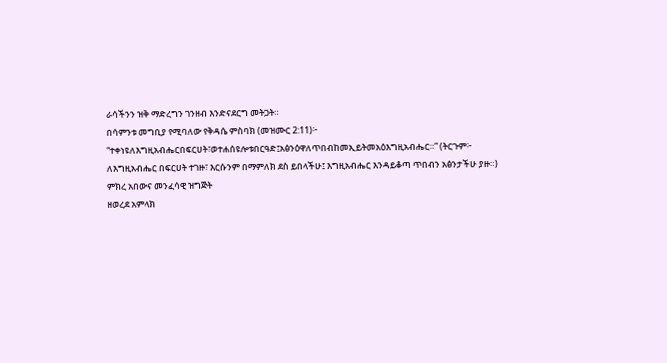ራሳችንን ዝቅ ማድረግን ገንዘብ እንድናደርግ መትጋት።
በሳምንቱ መግቢያ የሚባለው የቅዳሴ ምስባክ (መዝሙር 2:11)፦ “ተቀነዩለእግዚአብሔርበፍርሀት፣ወተሐሰዩሎቱበርዓድ፤አፅንዕዋለጥበብከመኢይትመአዕእግዚአብሔር።” (ትርጉም፦ ለእግዚአብሔር በፍርሀት ተገዙ፣ እርሱንም በማምለክ ደስ ይበላችሁ፤ እግዚአብሔር እንዳይቆጣ ጥበብን አፅንታችሁ ያዙ።)
ምክረ አበውና መንፈሳዊ ዝግጅት
ዘወረደ አምላክ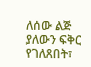ለሰው ልጅ ያለውን ፍቅር የገለጸበት፣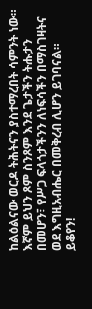ከልዕልናው ወርዶ ትሕትናን ያስተማረበት ሳምንት ነው። እኛም ይህን ጾም ስንጾም እንደ ጌታችን ትሑታን በመሆን፣ የሥጋ ፍላጎታችንን ለነፍሳችን በማስገዛትና ወደ እግዚአብሔር በመቅረብ ሊሆን ይገባናል።
ይቆየን!